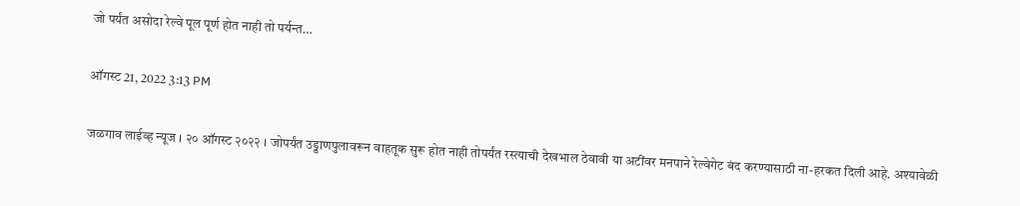जो पर्यंत असोदा रेल्वे पूल पूर्ण होत नाही तो पर्यन्त…

ऑगस्ट 21, 2022 3:13 PM

जळगाव लाईव्ह न्यूज । २० ऑगस्ट २०२२ । जोपर्यंत उड्डाणपुलावरून वाहतूक सुरू होत नाही तोपर्यंत रस्त्याची देखभाल ठेवावी या अटींवर मनपाने रेल्वेगेट बंद करण्यासाठी ना-हरकत दिली आहे. अश्यावेळी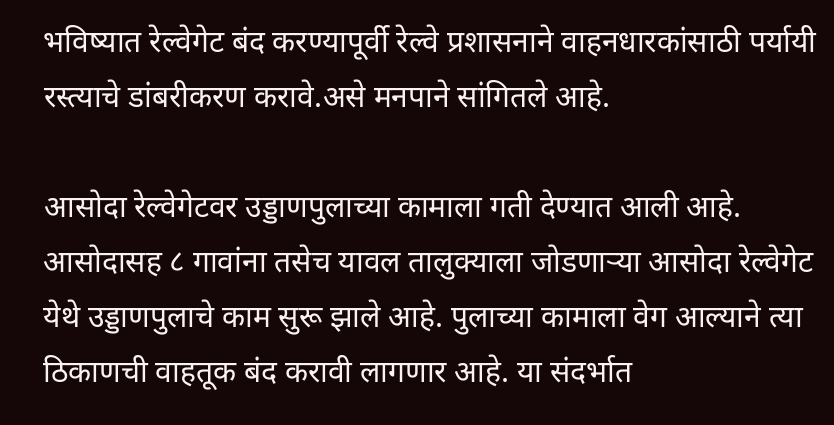भविष्यात रेल्वेगेट बंद करण्यापूर्वी रेल्वे प्रशासनाने वाहनधारकांसाठी पर्यायी रस्त्याचे डांबरीकरण करावे.असे मनपाने सांगितले आहे.

आसोदा रेल्वेगेटवर उड्डाणपुलाच्या कामाला गती देण्यात आली आहे. आसोदासह ८ गावांना तसेच यावल तालुक्याला जोडणाऱ्या आसोदा रेल्वेगेट येथे उड्डाणपुलाचे काम सुरू झाले आहे. पुलाच्या कामाला वेग आल्याने त्या ठिकाणची वाहतूक बंद करावी लागणार आहे. या संदर्भात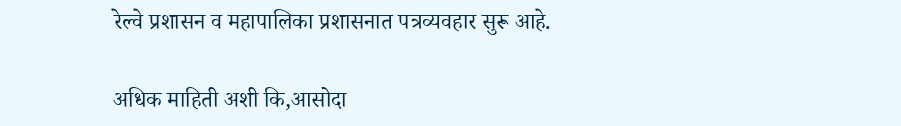रेल्वे प्रशासन व महापालिका प्रशासनात पत्रव्यवहार सुरू आहे.

अधिक माहिती अशी कि,आसोदा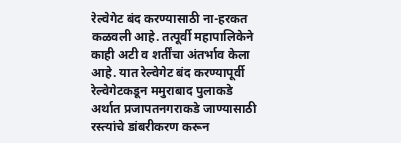रेल्वेगेट बंद करण्यासाठी ना-हरकत कळवली आहे. तत्पूर्वी महापालिकेने काही अटी व शर्तींचा अंतर्भाव केला आहे. यात रेल्वेगेट बंद करण्यापूर्वी रेल्वेगेटकडून ममुराबाद पुलाकडे अर्थात प्रजापतनगराकडे जाण्यासाठी रस्त्यांचे डांबरीकरण करून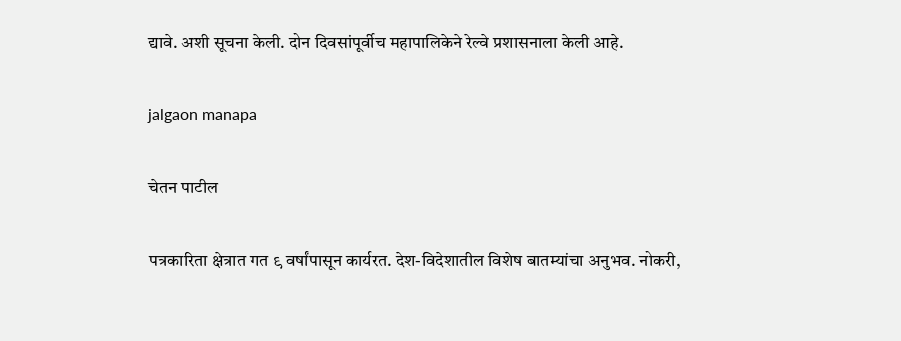द्यावे. अशी सूचना केली. दोन दिवसांपूर्वीच महापालिकेने रेल्वे प्रशासनाला केली आहे.

jalgaon manapa

चेतन पाटील

पत्रकारिता क्षेत्रात गत ९ वर्षांपासून कार्यरत. देश-विदेशातील विशेष बातम्यांचा अनुभव. नोकरी,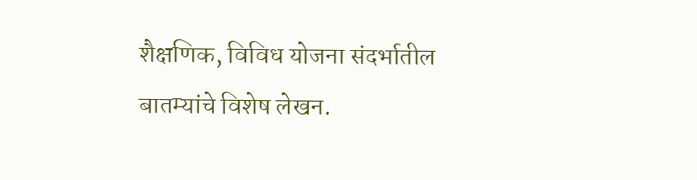शैक्षणिक, विविध योजना संदर्भातील बातम्यांचे विशेष लेखन.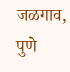जळगाव, पुणे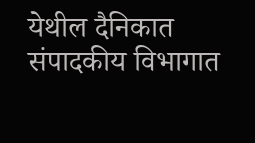येथील दैनिकात संपादकीय विभागात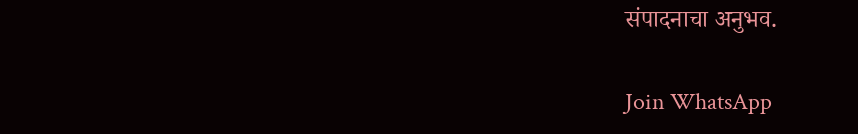संपादनाचा अनुभव.

Join WhatsApp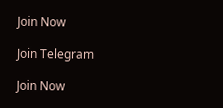Join Now

Join Telegram

Join Now